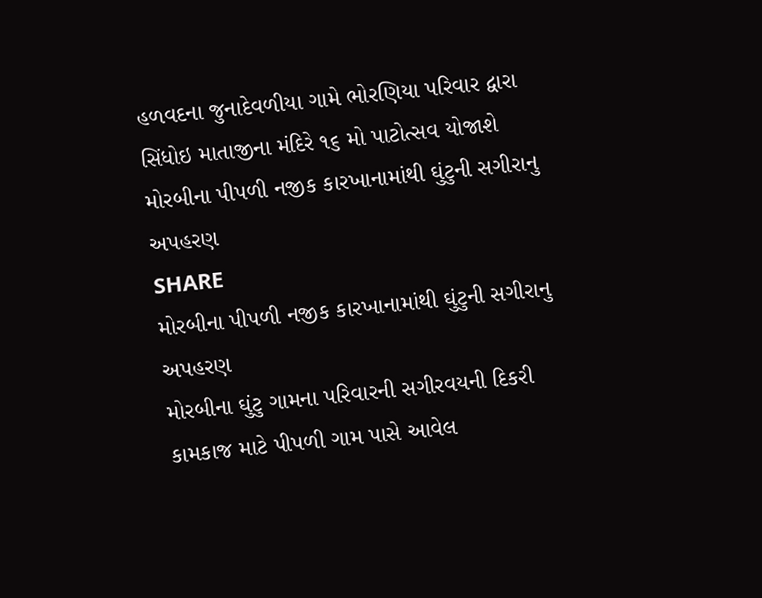હળવદના જુનાદેવળીયા ગામે ભોરણિયા પરિવાર દ્વારા સિંધોઇ માતાજીના મંદિરે ૧૬ મો પાટોત્સવ યોજાશે
મોરબીના પીપળી નજીક કારખાનામાંથી ઘુંટુની સગીરાનુ અપહરણ
SHARE
મોરબીના પીપળી નજીક કારખાનામાંથી ઘુંટુની સગીરાનુ અપહરણ
મોરબીના ઘુંટુ ગામના પરિવારની સગીરવયની દિકરી કામકાજ માટે પીપળી ગામ પાસે આવેલ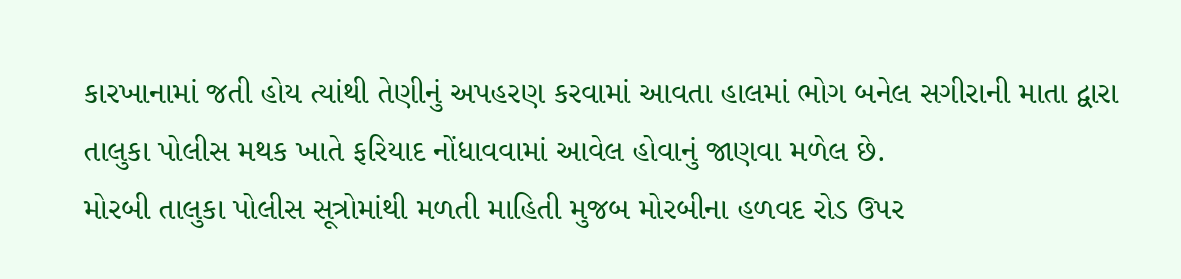કારખાનામાં જતી હોય ત્યાંથી તેણીનું અપહરણ કરવામાં આવતા હાલમાં ભોગ બનેલ સગીરાની માતા દ્વારા તાલુકા પોલીસ મથક ખાતે ફરિયાદ નોંધાવવામાં આવેલ હોવાનું જાણવા મળેલ છે.
મોરબી તાલુકા પોલીસ સૂત્રોમાંથી મળતી માહિતી મુજબ મોરબીના હળવદ રોડ ઉપર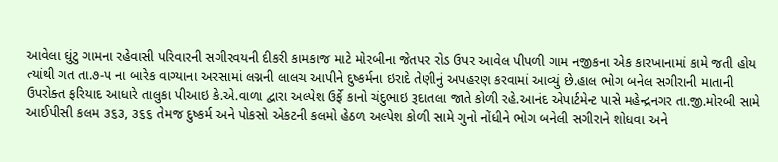આવેલા ઘુંટુ ગામના રહેવાસી પરિવારની સગીરવયની દીકરી કામકાજ માટે મોરબીના જેતપર રોડ ઉપર આવેલ પીપળી ગામ નજીકના એક કારખાનામાં કામે જતી હોય ત્યાંથી ગત તા.૭-૫ ના બારેક વાગ્યાના અરસામાં લગ્નની લાલચ આપીને દુષ્કર્મના ઇરાદે તેણીનું અપહરણ કરવામાં આવ્યું છે.હાલ ભોગ બનેલ સગીરાની માતાની ઉપરોક્ત ફરિયાદ આધારે તાલુકા પીઆઇ કે.એ.વાળા દ્વારા અલ્પેશ ઉર્ફે કાનો ચંદુભાઇ રૂદાતલા જાતે કોળી રહે.આનંદ એપાર્ટમેન્ટ પાસે મહેન્દ્રનગર તા.જી.મોરબી સામે આઈપીસી કલમ ૩૬૩, ૩૬૬ તેમજ દુષ્કર્મ અને પોકસો એકટની કલમો હેઠળ અલ્પેશ કોળી સામે ગુનો નોંધીને ભોગ બનેલી સગીરાને શોધવા અને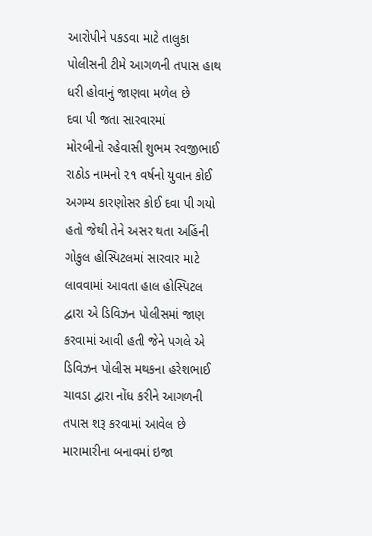આરોપીને પકડવા માટે તાલુકા પોલીસની ટીમે આગળની તપાસ હાથ ધરી હોવાનું જાણવા મળેલ છે
દવા પી જતા સારવારમાં
મોરબીનો રહેવાસી શુભમ રવજીભાઈ રાઠોડ નામનો ૨૧ વર્ષનો યુવાન કોઈ અગમ્ય કારણોસર કોઈ દવા પી ગયો હતો જેથી તેને અસર થતા અહિંની ગોકુલ હોસ્પિટલમાં સારવાર માટે લાવવામાં આવતા હાલ હોસ્પિટલ દ્વારા એ ડિવિઝન પોલીસમાં જાણ કરવામાં આવી હતી જેને પગલે એ ડિવિઝન પોલીસ મથકના હરેશભાઈ ચાવડા દ્વારા નોંધ કરીને આગળની તપાસ શરૂ કરવામાં આવેલ છે
મારામારીના બનાવમાં ઇજા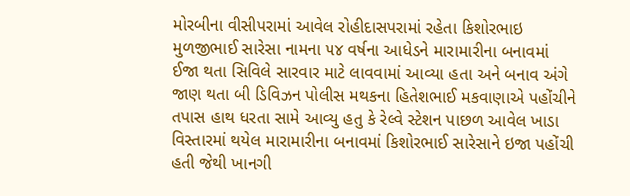મોરબીના વીસીપરામાં આવેલ રોહીદાસપરામાં રહેતા કિશોરભાઇ મુળજીભાઈ સારેસા નામના ૫૪ વર્ષના આધેડને મારામારીના બનાવમાં ઈજા થતા સિવિલે સારવાર માટે લાવવામાં આવ્યા હતા અને બનાવ અંગે જાણ થતા બી ડિવિઝન પોલીસ મથકના હિતેશભાઈ મકવાણાએ પહોંચીને તપાસ હાથ ધરતા સામે આવ્યુ હતુ કે રેલ્વે સ્ટેશન પાછળ આવેલ ખાડા વિસ્તારમાં થયેલ મારામારીના બનાવમાં કિશોરભાઈ સારેસાને ઇજા પહોંચી હતી જેથી ખાનગી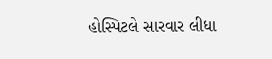હોસ્પિટલે સારવાર લીધા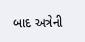બાદ અત્રેની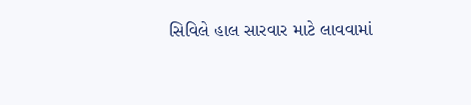સિવિલે હાલ સારવાર માટે લાવવામાં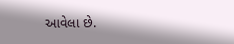આવેલા છે.